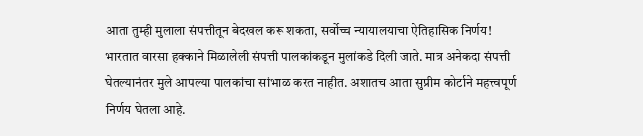आता तुम्ही मुलाला संपत्तीतून बेदखल करू शकता, सर्वोच्च न्यायालयाचा ऐतिहासिक निर्णय!
भारतात वारसा हक्काने मिळालेली संपत्ती पालकांकडून मुलांकडे दिली जाते. मात्र अनेकदा संपत्ती घेतल्यानंतर मुले आपल्या पालकांचा सांभाळ करत नाहीत. अशातच आता सुप्रीम कोर्टाने महत्त्वपूर्ण निर्णय घेतला आहे.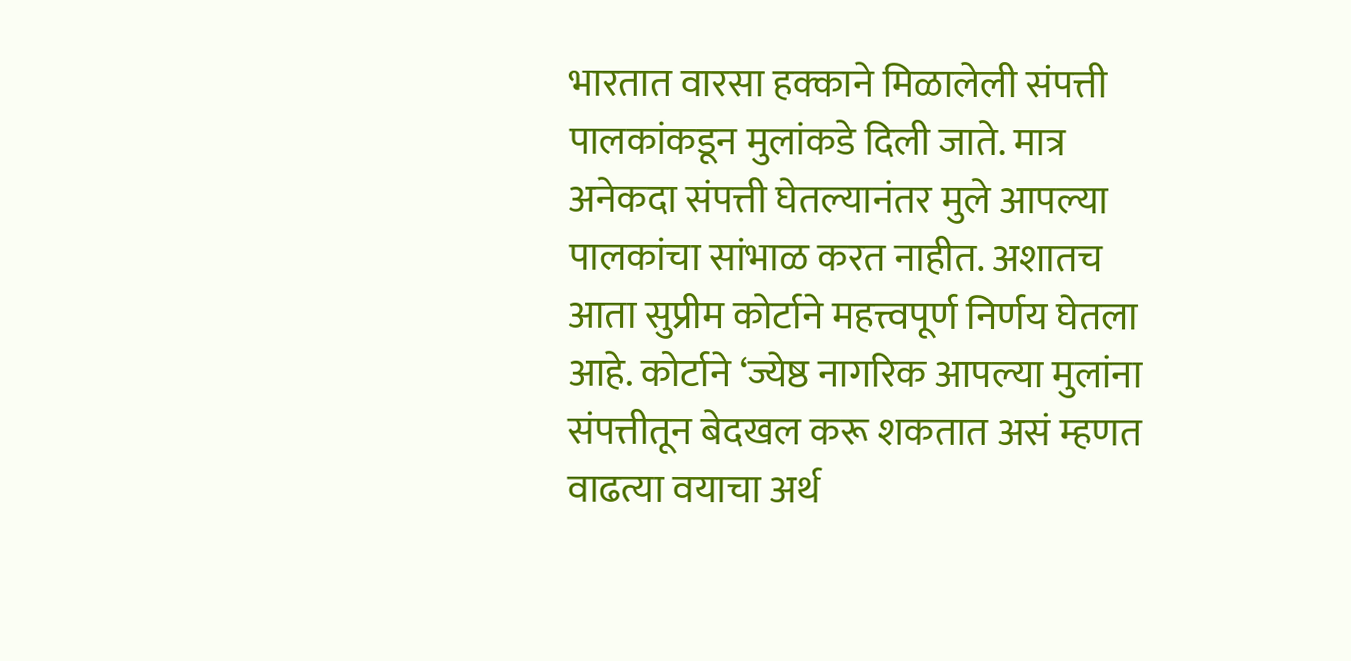भारतात वारसा हक्काने मिळालेली संपत्ती पालकांकडून मुलांकडे दिली जाते. मात्र अनेकदा संपत्ती घेतल्यानंतर मुले आपल्या पालकांचा सांभाळ करत नाहीत. अशातच आता सुप्रीम कोर्टाने महत्त्वपूर्ण निर्णय घेतला आहे. कोर्टाने ‘ज्येष्ठ नागरिक आपल्या मुलांना संपत्तीतून बेदखल करू शकतात असं म्हणत वाढत्या वयाचा अर्थ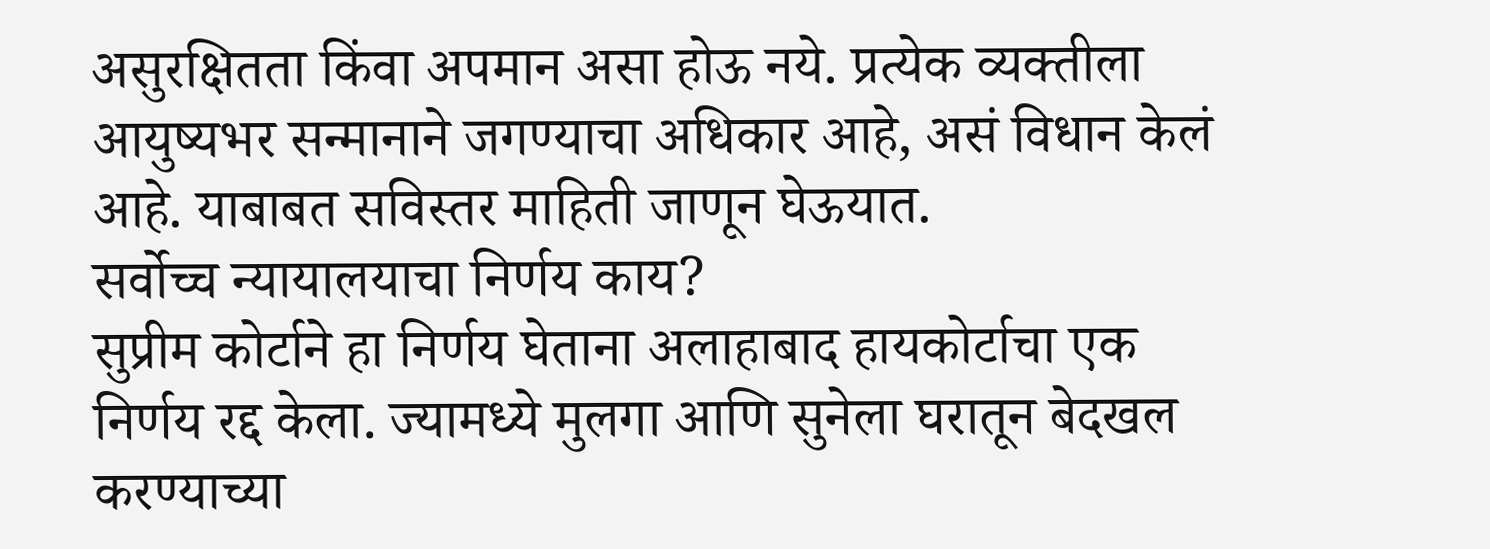असुरक्षितता किंवा अपमान असा होऊ नये. प्रत्येक व्यक्तीला आयुष्यभर सन्मानाने जगण्याचा अधिकार आहे, असं विधान केलं आहे. याबाबत सविस्तर माहिती जाणून घेऊयात.
सर्वोच्च न्यायालयाचा निर्णय काय?
सुप्रीम कोर्टाने हा निर्णय घेताना अलाहाबाद हायकोर्टाचा एक निर्णय रद्द केला. ज्यामध्ये मुलगा आणि सुनेला घरातून बेदखल करण्याच्या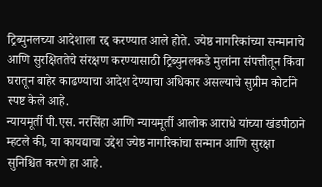ट्रिब्युनलच्या आदेशाला रद्द करण्यात आले होते. ज्येष्ठ नागरिकांच्या सन्मानाचे आणि सुरक्षिततेचे संरक्षण करण्यासाठी ट्रिब्युनलकडे मुलांना संपत्तीतून किंवा घरातून बाहेर काढण्याचा आदेश देण्याचा अधिकार असल्याचे सुप्रीम कोर्टाने स्पष्ट केले आहे.
न्यायमूर्ती पी.एस. नरसिंहा आणि न्यायमूर्ती आलोक आराधे यांच्या खंडपीठाने म्हटले की, या कायद्याचा उद्देश ज्येष्ठ नागरिकांचा सन्मान आणि सुरक्षा सुनिश्चित करणे हा आहे.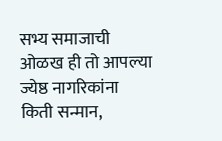सभ्य समाजाची ओळख ही तो आपल्या ज्येष्ठ नागरिकांना किती सन्मान,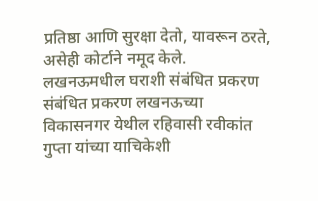प्रतिष्ठा आणि सुरक्षा देतो, यावरून ठरते, असेही कोर्टाने नमूद केले.
लखनऊमधील घराशी संबंधित प्रकरण
संबंधित प्रकरण लखनऊच्या विकासनगर येथील रहिवासी रवीकांत गुप्ता यांच्या याचिकेशी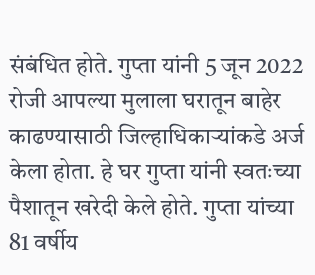संबंधित होते. गुप्ता यांनी 5 जून 2022 रोजी आपल्या मुलाला घरातून बाहेर काढण्यासाठी जिल्हाधिकाऱ्यांकडे अर्ज केला होता. हे घर गुप्ता यांनी स्वतःच्या पैशातून खरेदी केले होते. गुप्ता यांच्या 81 वर्षीय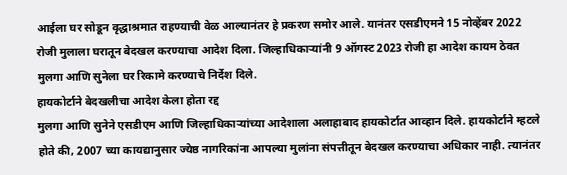आईला घर सोडून वृद्धाश्रमात राहण्याची वेळ आल्यानंतर हे प्रकरण समोर आले. यानंतर एसडीएमने 15 नोव्हेंबर 2022 रोजी मुलाला घरातून बेदखल करण्याचा आदेश दिला. जिल्हाधिकाऱ्यांनी 9 ऑगस्ट 2023 रोजी हा आदेश कायम ठेवत मुलगा आणि सुनेला घर रिकामे करण्याचे निर्देश दिले.
हायकोर्टाने बेदखलीचा आदेश केला होता रद्द
मुलगा आणि सुनेने एसडीएम आणि जिल्हाधिकाऱ्यांच्या आदेशाला अलाहाबाद हायकोर्टात आव्हान दिले. हायकोर्टाने म्हटले होते की, 2007 च्या कायद्यानुसार ज्येष्ठ नागरिकांना आपल्या मुलांना संपत्तीतून बेदखल करण्याचा अधिकार नाही. त्यानंतर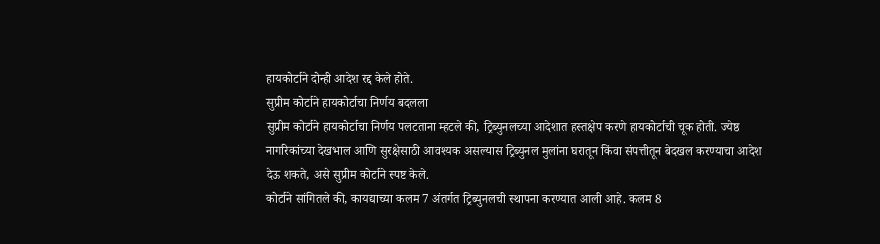हायकोर्टाने दोन्ही आदेश रद्द केले होते.
सुप्रीम कोर्टाने हायकोर्टाचा निर्णय बदलला
सुप्रीम कोर्टाने हायकोर्टाचा निर्णय पलटताना म्हटले की, ट्रिब्युनलच्या आदेशात हस्तक्षेप करणे हायकोर्टाची चूक होती. ज्येष्ठ नागरिकांच्या देखभाल आणि सुरक्षेसाठी आवश्यक असल्यास ट्रिब्युनल मुलांना घरातून किंवा संपत्तीतून बेदखल करण्याचा आदेश देऊ शकते, असे सुप्रीम कोर्टाने स्पष्ट केले.
कोर्टाने सांगितले की, कायद्याच्या कलम 7 अंतर्गत ट्रिब्युनलची स्थापना करण्यात आली आहे. कलम 8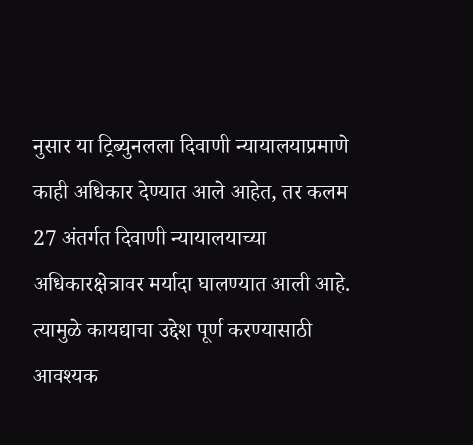नुसार या ट्रिब्युनलला दिवाणी न्यायालयाप्रमाणे काही अधिकार देण्यात आले आहेत, तर कलम 27 अंतर्गत दिवाणी न्यायालयाच्या अधिकारक्षेत्रावर मर्यादा घालण्यात आली आहे. त्यामुळे कायद्याचा उद्देश पूर्ण करण्यासाठी आवश्यक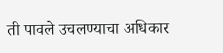ती पावले उचलण्याचा अधिकार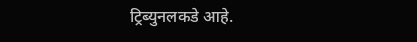ट्रिब्युनलकडे आहे.